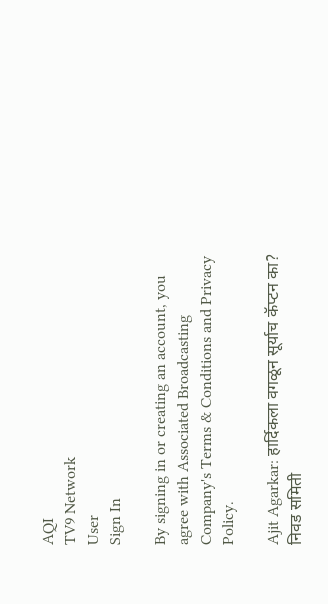AQI
TV9 Network
User
Sign In

By signing in or creating an account, you agree with Associated Broadcasting Company's Terms & Conditions and Privacy Policy.

Ajit Agarkar: हार्दिकला वगळून सूर्याच कॅप्टन का? निवड समिती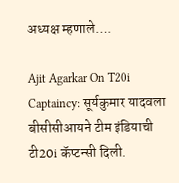अध्यक्ष म्हणाले….

Ajit Agarkar On T20i Captaincy: सूर्यकुमार यादवला बीसीसीआयने टीम इंडियाची टी20i कॅप्टन्सी दिली.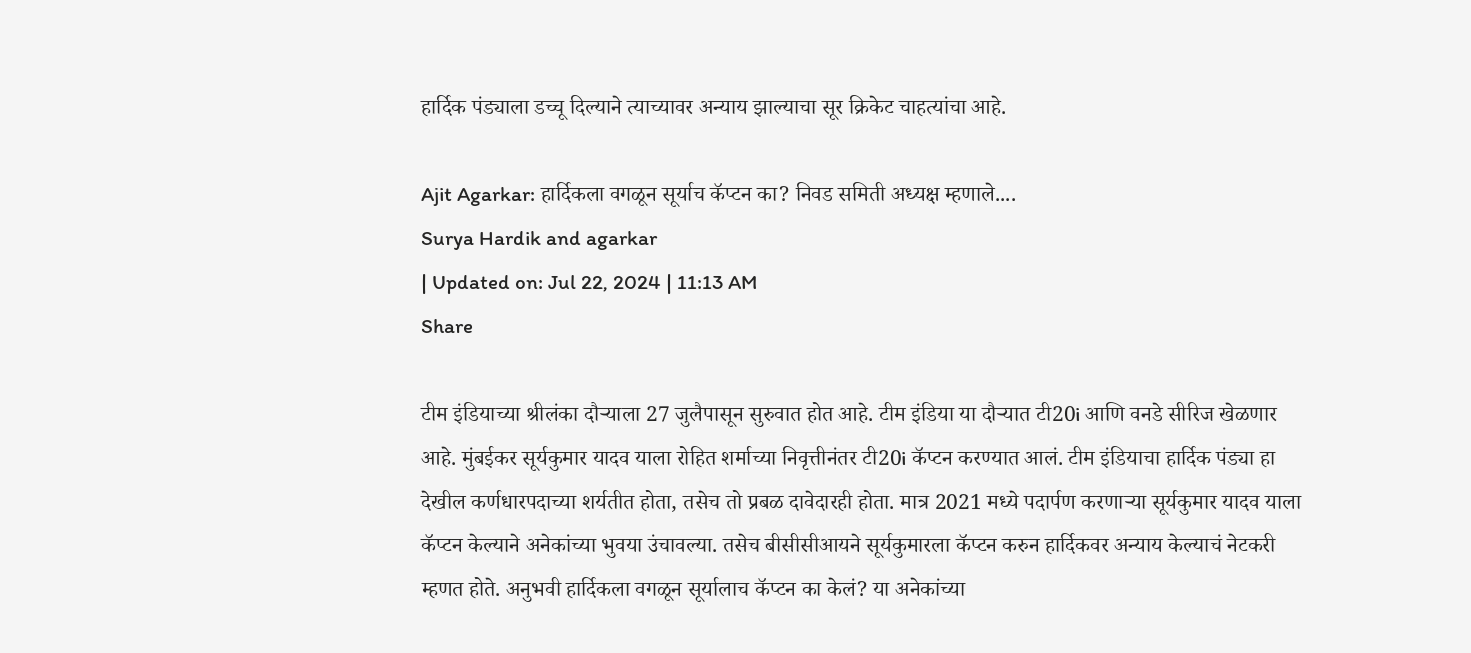हार्दिक पंड्याला डच्चू दिल्याने त्याच्यावर अन्याय झाल्याचा सूर क्रिकेट चाहत्यांचा आहे.

Ajit Agarkar: हार्दिकला वगळून सूर्याच कॅप्टन का? निवड समिती अध्यक्ष म्हणाले....
Surya Hardik and agarkar
| Updated on: Jul 22, 2024 | 11:13 AM
Share

टीम इंडियाच्या श्रीलंका दौऱ्याला 27 जुलैपासून सुरुवात होत आहे. टीम इंडिया या दौऱ्यात टी20i आणि वनडे सीरिज खेळणार आहे. मुंबईकर सूर्यकुमार यादव याला रोहित शर्माच्या निवृत्तीनंतर टी20i कॅप्टन करण्यात आलं. टीम इंडियाचा हार्दिक पंड्या हा देखील कर्णधारपदाच्या शर्यतीत होता, तसेच तो प्रबळ दावेदारही होता. मात्र 2021 मध्ये पदार्पण करणाऱ्या सूर्यकुमार यादव याला कॅप्टन केल्याने अनेकांच्या भुवया उंचावल्या. तसेच बीसीसीआयने सूर्यकुमारला कॅप्टन करुन हार्दिकवर अन्याय केल्याचं नेटकरी म्हणत होते. अनुभवी हार्दिकला वगळून सूर्यालाच कॅप्टन का केलं? या अनेकांच्या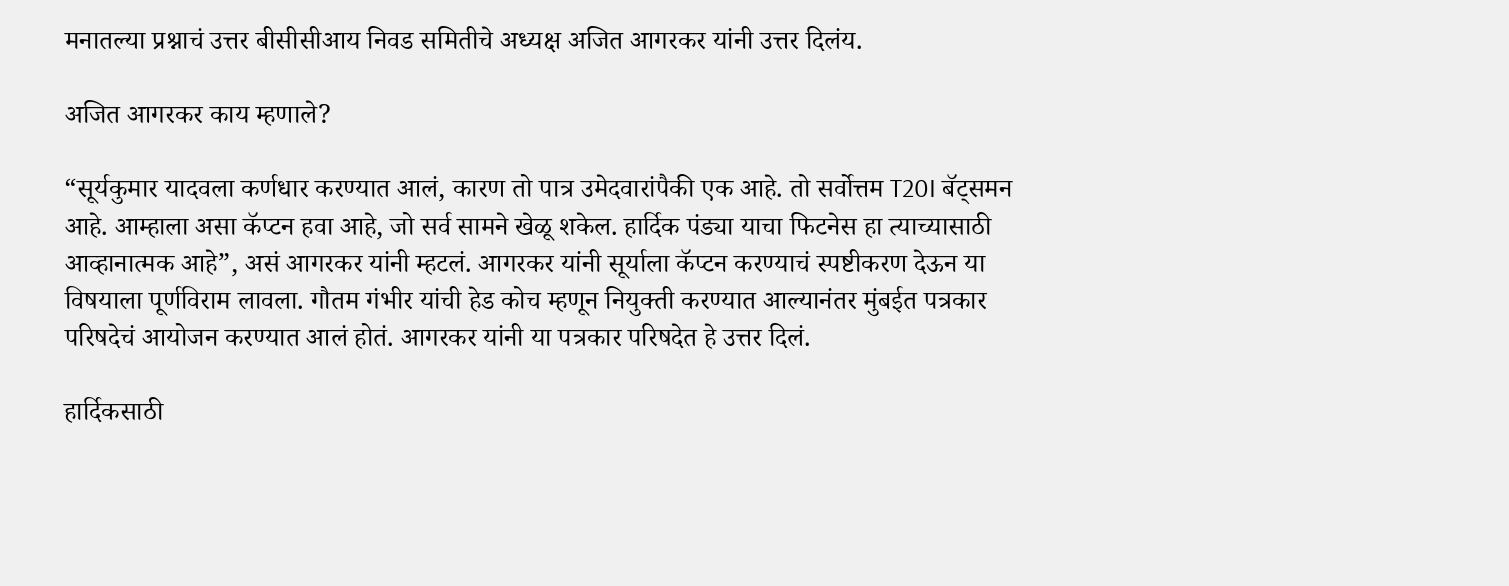मनातल्या प्रश्नाचं उत्तर बीसीसीआय निवड समितीचे अध्यक्ष अजित आगरकर यांनी उत्तर दिलंय.

अजित आगरकर काय म्हणाले?

“सूर्यकुमार यादवला कर्णधार करण्यात आलं, कारण तो पात्र उमेदवारांपैकी एक आहे. तो सर्वोत्तम T20I बॅट्समन आहे. आम्हाला असा कॅप्टन हवा आहे, जो सर्व सामने खेळू शकेल. हार्दिक पंड्या याचा फिटनेस हा त्याच्यासाठी आव्हानात्मक आहे”, असं आगरकर यांनी म्हटलं. आगरकर यांनी सूर्याला कॅप्टन करण्याचं स्पष्टीकरण देऊन या विषयाला पूर्णविराम लावला. गौतम गंभीर यांची हेड कोच म्हणून नियुक्ती करण्यात आल्यानंतर मुंबईत पत्रकार परिषदेचं आयोजन करण्यात आलं होतं. आगरकर यांनी या पत्रकार परिषदेत हे उत्तर दिलं.

हार्दिकसाठी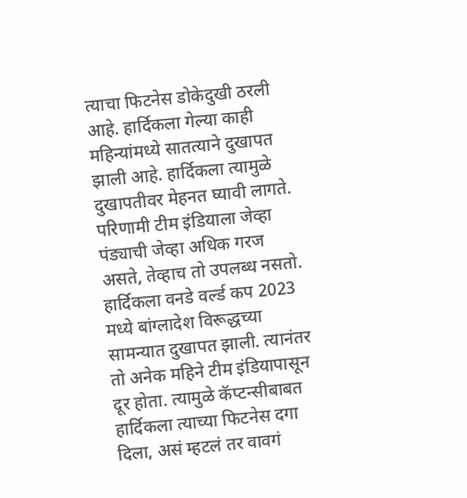त्याचा फिटनेस डोकेदुखी ठरली आहे. हार्दिकला गेल्या काही महिन्यांमध्ये सातत्याने दुखापत झाली आहे. हार्दिकला त्यामुळे दुखापतीवर मेहनत घ्यावी लागते. परिणामी टीम इंडियाला जेव्हा पंड्याची जेव्हा अधिक गरज असते, तेव्हाच तो उपलब्ध नसतो. हार्दिकला वनडे वर्ल्ड कप 2023 मध्ये बांग्लादेश विरूद्धच्या सामन्यात दुखापत झाली. त्यानंतर तो अनेक महिने टीम इंडियापासून दूर होता. त्यामुळे कॅप्टन्सीबाबत हार्दिकला त्याच्या फिटनेस दगा दिला, असं म्हटलं तर वावगं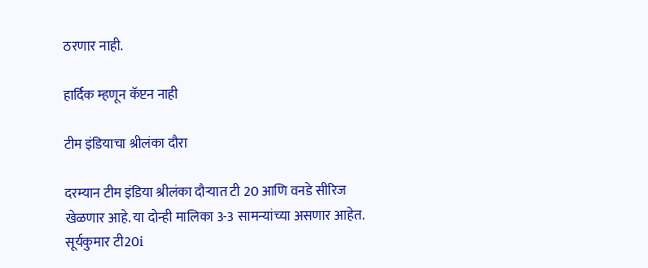ठरणार नाही.

हार्दिक म्हणून कॅप्टन नाही

टीम इंडियाचा श्रीलंका दौरा

दरम्यान टीम इंडिया श्रीलंका दौऱ्यात टी 20 आणि वनडे सीरिज खेळणार आहे. या दोन्ही मालिका 3-3 सामन्यांच्या असणार आहेत. सूर्यकुमार टी20i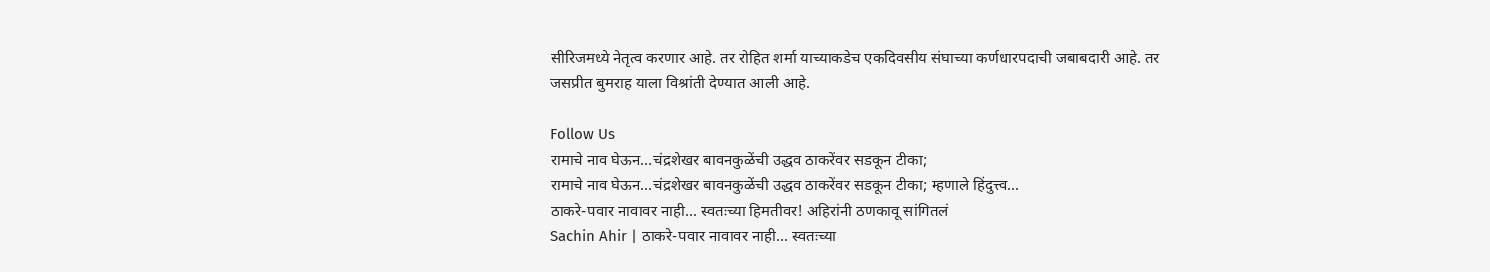सीरिजमध्ये नेतृत्व करणार आहे. तर रोहित शर्मा याच्याकडेच एकदिवसीय संघाच्या कर्णधारपदाची जबाबदारी आहे. तर जसप्रीत बुमराह याला विश्रांती देण्यात आली आहे.

Follow Us
रामाचे नाव घेऊन...चंद्रशेखर बावनकुळेंची उद्धव ठाकरेंवर सडकून टीका;
रामाचे नाव घेऊन...चंद्रशेखर बावनकुळेंची उद्धव ठाकरेंवर सडकून टीका; म्हणाले हिंदुत्त्व...
ठाकरे-पवार नावावर नाही... स्वतःच्या हिमतीवर! अहिरांनी ठणकावू सांगितलं
Sachin Ahir | ठाकरे-पवार नावावर नाही... स्वतःच्या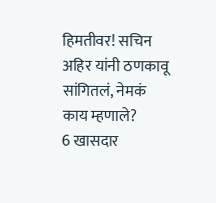हिमतीवर! सचिन अहिर यांनी ठणकावू सांगितलं, नेमकं काय म्हणाले?
6 खासदार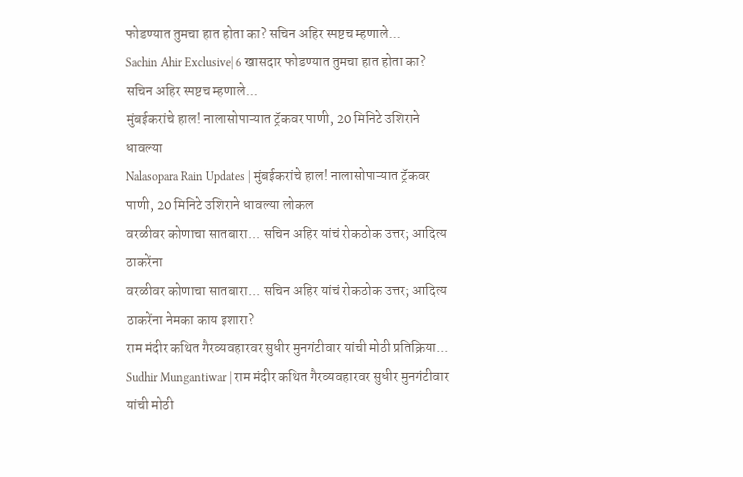फोडण्यात तुमचा हात होता का? सचिन अहिर स्पष्टच म्हणाले...
Sachin Ahir Exclusive| 6 खासदार फोडण्यात तुमचा हात होता का? सचिन अहिर स्पष्टच म्हणाले...
मुंबईकरांचे हाल! नालासोपाऱ्यात ट्रॅकवर पाणी, 20 मिनिटे उशिराने धावल्या
Nalasopara Rain Updates | मुंबईकरांचे हाल! नालासोपाऱ्यात ट्रॅकवर पाणी, 20 मिनिटे उशिराने धावल्या लोकल
वरळीवर कोणाचा सातबारा... सचिन अहिर यांचं रोकठोक उत्तर; आदित्य ठाकरेंना
वरळीवर कोणाचा सातबारा... सचिन अहिर यांचं रोकठोक उत्तर; आदित्य ठाकरेंना नेमका काय इशारा?
राम मंदीर कथित गैरव्यवहारवर सुधीर मुनगंटीवार यांची मोठी प्रतिक्रिया...
Sudhir Mungantiwar | राम मंदीर कथित गैरव्यवहारवर सुधीर मुनगंटीवार यांची मोठी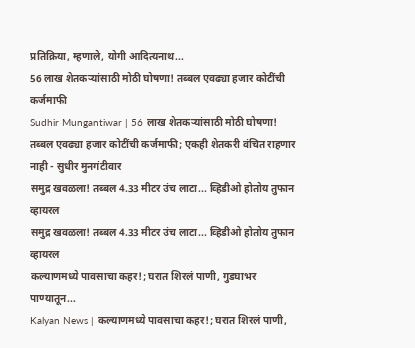प्रतिक्रिया, म्हणाले, योगी आदित्यनाथ...
56 लाख शेतकऱ्यांसाठी मोठी घोषणा! तब्बल एवढ्या हजार कोटींची कर्जमाफी
Sudhir Mungantiwar | 56 लाख शेतकऱ्यांसाठी मोठी घोषणा! तब्बल एवढ्या हजार कोटींची कर्जमाफी; एकही शेतकरी वंचित राहणार नाही - सुधीर मुनगंटीवार
समुद्र खवळला! तब्बल 4.33 मीटर उंच लाटा... व्हिडीओ होतोय तुफान व्हायरल
समुद्र खवळला! तब्बल 4.33 मीटर उंच लाटा... व्हिडीओ होतोय तुफान व्हायरल
कल्याणमध्ये पावसाचा कहर!; घरात शिरलं पाणी, गुडघाभर पाण्यातून...
Kalyan News | कल्याणमध्ये पावसाचा कहर!; घरात शिरलं पाणी,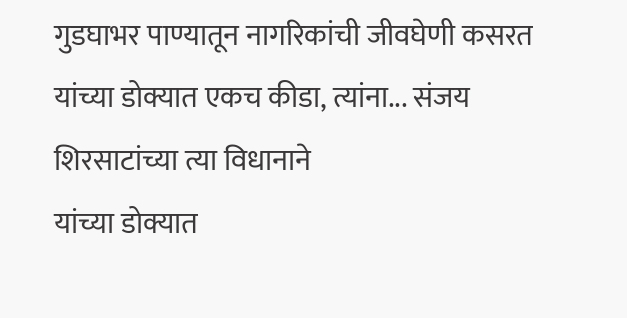गुडघाभर पाण्यातून नागरिकांची जीवघेणी कसरत
यांच्या डोक्यात एकच कीडा, त्यांना... संजय शिरसाटांच्या त्या विधानाने
यांच्या डोक्यात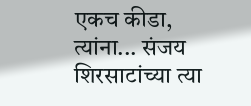एकच कीडा, त्यांना... संजय शिरसाटांच्या त्या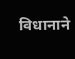विधानाने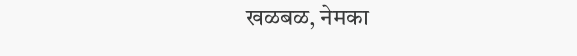खळबळ, नेमका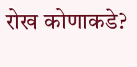रोख कोणाकडे?